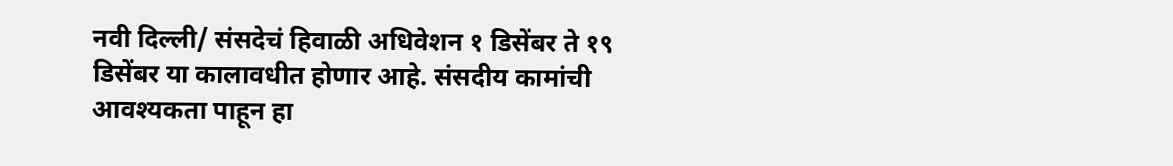नवी दिल्ली/ संसदेचं हिवाळी अधिवेशन १ डिसेंबर ते १९ डिसेंबर या कालावधीत होणार आहे. संसदीय कामांची आवश्यकता पाहून हा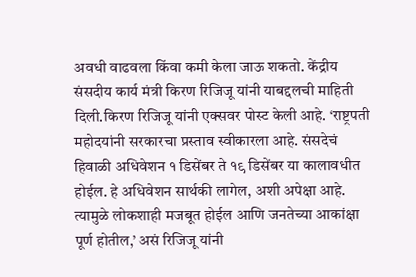अवधी वाढवला किंवा कमी केला जाऊ शकतो. केंद्रीय संसदीय कार्य मंत्री किरण रिजिजू यांनी याबद्दलची माहिती दिली.किरण रिजिजू यांनी एक्सवर पोस्ट केली आहे. ‘राष्ट्रपती महोदयांनी सरकारचा प्रस्ताव स्वीकारला आहे. संसदेचं हिवाळी अधिवेशन १ डिसेंबर ते १९ डिसेंबर या कालावधीत होईल. हे अधिवेशन सार्थकी लागेल, अशी अपेक्षा आहे. त्यामुळे लोकशाही मजबूत होईल आणि जनतेच्या आकांक्षा पूर्ण होतील,’ असं रिजिजू यांनी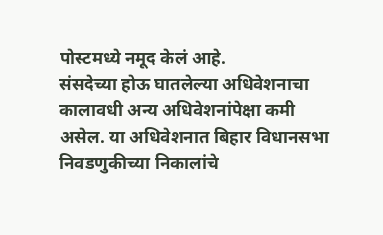पोस्टमध्ये नमूद केलं आहे.
संसदेच्या होऊ घातलेल्या अधिवेशनाचा कालावधी अन्य अधिवेशनांपेक्षा कमी असेल. या अधिवेशनात बिहार विधानसभा निवडणुकीच्या निकालांचे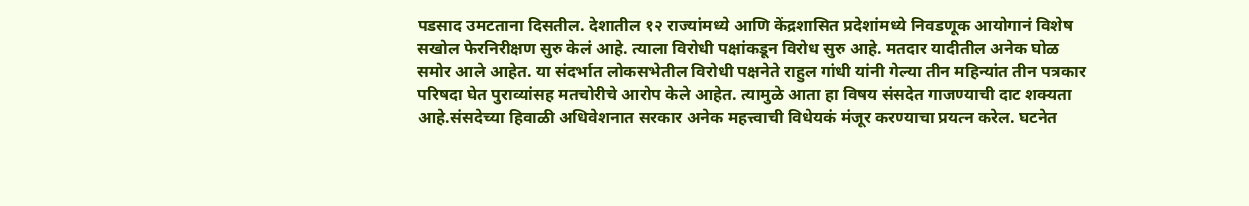पडसाद उमटताना दिसतील. देशातील १२ राज्यांमध्ये आणि केंद्रशासित प्रदेशांमध्ये निवडणूक आयोगानं विशेष सखोल फेरनिरीक्षण सुरु केलं आहे. त्याला विरोधी पक्षांकडून विरोध सुरु आहे. मतदार यादीतील अनेक घोळ समोर आले आहेत. या संदर्भात लोकसभेतील विरोधी पक्षनेते राहुल गांधी यांनी गेल्या तीन महिन्यांत तीन पत्रकार परिषदा घेत पुराव्यांसह मतचोरीचे आरोप केले आहेत. त्यामुळे आता हा विषय संसदेत गाजण्याची दाट शक्यता आहे.संसदेच्या हिवाळी अधिवेशनात सरकार अनेक महत्त्वाची विधेयकं मंजूर करण्याचा प्रयत्न करेल. घटनेत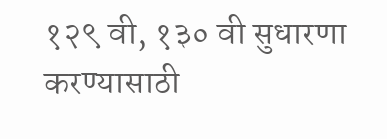१२९ वी, १३० वी सुधारणा करण्यासाठी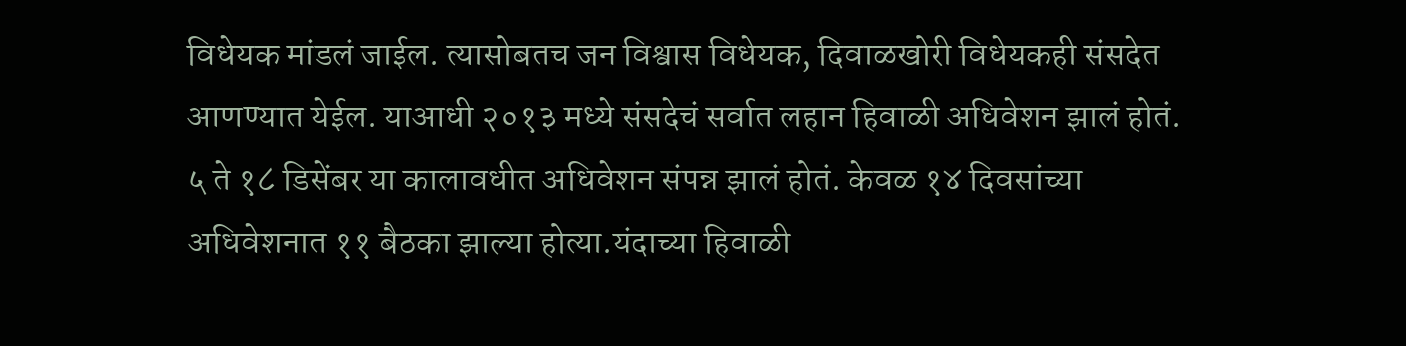विधेयक मांडलं जाईल. त्यासोबतच जन विश्वास विधेयक, दिवाळखोरी विधेयकही संसदेत आणण्यात येईल. याआधी २०१३ मध्ये संसदेचं सर्वात लहान हिवाळी अधिवेशन झालं होतं. ५ ते १८ डिसेंबर या कालावधीत अधिवेशन संपन्न झालं होतं. केवळ १४ दिवसांच्या अधिवेशनात ११ बैठका झाल्या होत्या.यंदाच्या हिवाळी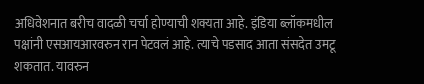अधिवेशनात बरीच वादळी चर्चा होण्याची शक्यता आहे. इंडिया ब्लॉकमधील पक्षांनी एसआयआरवरुन रान पेटवलं आहे. त्याचे पडसाद आता संसदेत उमटू शकतात. यावरुन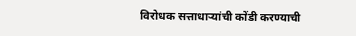विरोधक सत्ताधाऱ्यांची कोंडी करण्याची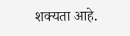शक्यता आहे.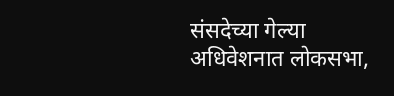संसदेच्या गेल्या अधिवेशनात लोकसभा,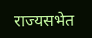राज्यसभेत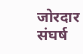जोरदार संघर्ष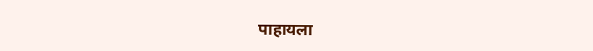पाहायला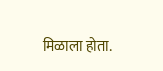मिळाला होता.